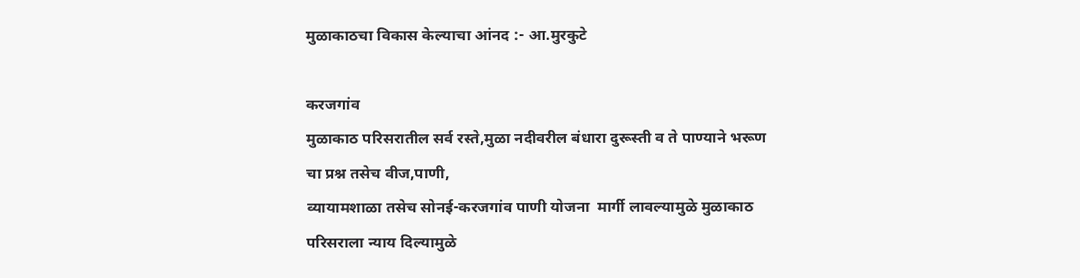मुळाकाठचा विकास केल्याचा आंनद :- आ.मुरकुटे

करजगांव
मुळाकाठ परिसरातील सर्व रस्ते,मुळा नदीवरील बंधारा दुरूस्ती व ते पाण्याने भरूण चा प्रश्न तसेच वीज,पाणी,
व्यायामशाळा तसेच सोनई-करजगांव पाणी योजना  मार्गी लावल्यामुळे मुळाकाठ परिसराला न्याय दिल्यामुळे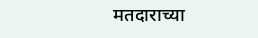मतदाराच्या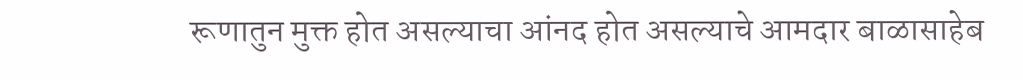रूणातुन मुक्त होत असल्याचा आंनद होत असल्याचे आमदार बाळासाहेब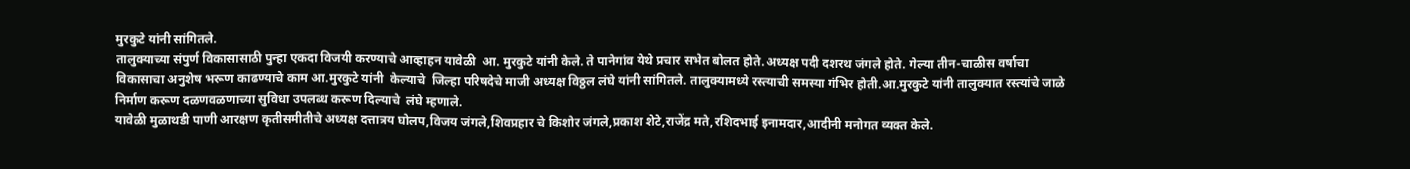मुरकुटे यांनी सांगितले.
तालुक्याच्या संपुर्ण विकासासाठी पुन्हा एकदा विजयी करण्याचे आव्हाहन यावेळी  आ. मुरकुटे यांनी केले. ते पानेगांव येथे प्रचार सभेत बोलत होते.अध्यक्ष पदी दशरथ जंगले होते. गेल्या तीन-चाळीस वर्षाचा विकासाचा अनुशेष भरूण काढण्याचे काम आ.मुरकुटे यांनी  केल्याचे  जिल्हा परिषदेचे माजी अध्यक्ष विठ्ठल लंघे यांनी सांगितले. तालुक्यामध्ये रस्त्याची समस्या गंभिर होती.आ.मुरकुटे यांनी तालुक्यात रस्त्यांचे जाळे निर्माण करूण दळणवळणाच्या सुविधा उपलब्ध करूण दिल्याचे  लंघे म्हणाले.
यावेळी मुळाथडी पाणी आरक्षण कृतीसमीतीचे अध्यक्ष दत्तात्रय घोलप,विजय जंगले,शिवप्रहार चे किशोर जंगले,प्रकाश शेटे,राजेंद्र मते,रशिदभाई इनामदार,आदीनी मनोगत व्यक्त केले.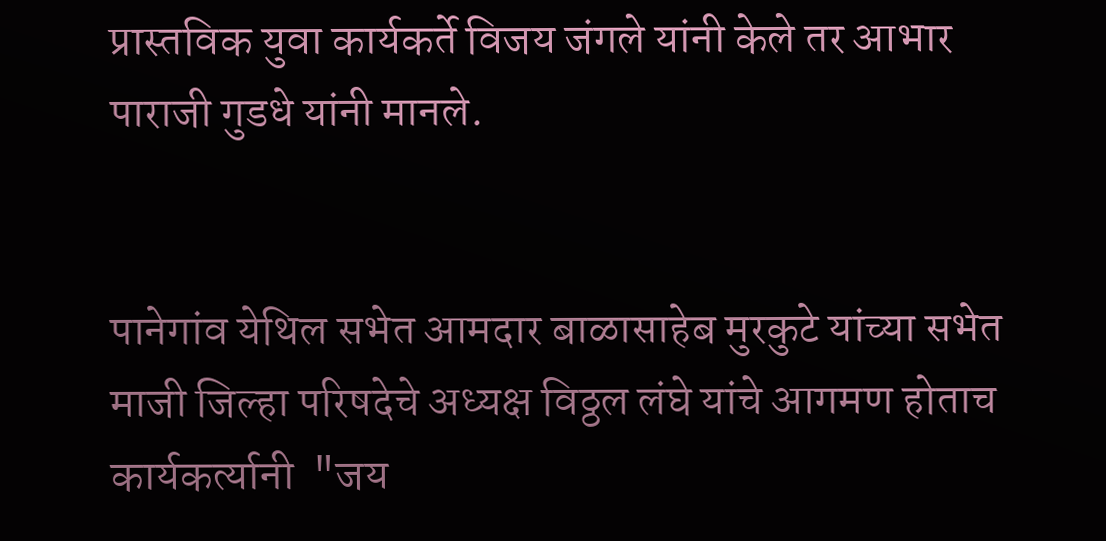प्रास्तविक युवा कार्यकर्ते विजय जंगले यांनी केले तर आभार पाराजी गुडधे यांनी मानले.


पानेगांव येथिल सभेत आमदार बाळासाहेब मुरकुटे यांच्या सभेत माजी जिल्हा परिषदेचे अध्यक्ष विठ्ठल लंघे यांचे आगमण होताच कार्यकर्त्यानी  "जय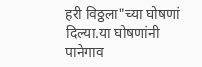हरी विठ्ठला"च्या घोषणां दिल्या.या घोषणांनी पानेगाव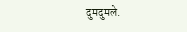दुमदुमले.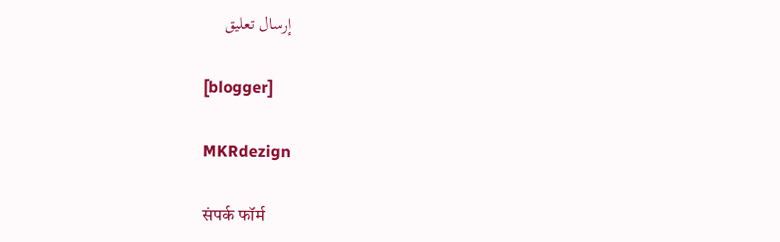إرسال تعليق

[blogger]

MKRdezign

संपर्क फॉर्म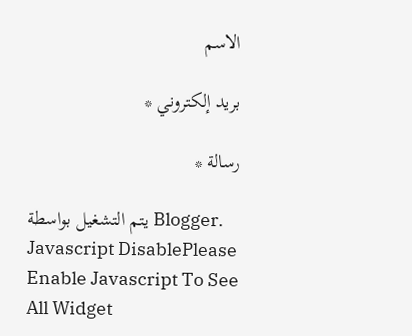الاسم

بريد إلكتروني *

رسالة *

يتم التشغيل بواسطة Blogger.
Javascript DisablePlease Enable Javascript To See All Widget